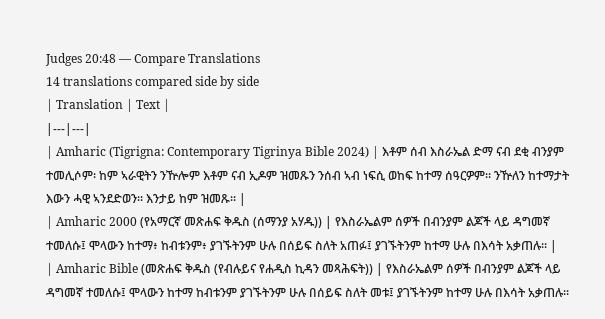Judges 20:48 — Compare Translations
14 translations compared side by side
| Translation | Text |
|---|---|
| Amharic (Tigrigna: Contemporary Tigrinya Bible 2024) | እቶም ሰብ እስራኤል ድማ ናብ ደቂ ብንያም ተመሊሶም፡ ከም ኣራዊትን ንዅሎም እቶም ናብ ኢዶም ዝመጹን ንሰብ ኣብ ነፍሲ ወከፍ ከተማ ሰዓርዎም። ንዅለን ከተማታት እውን ሓዊ ኣንደድወን። እንታይ ከም ዝመጹ። |
| Amharic 2000 (የአማርኛ መጽሐፍ ቅዱስ (ሰማንያ አሃዱ)) | የእስራኤልም ሰዎች በብንያም ልጆች ላይ ዳግመኛ ተመለሱ፤ ሞላውን ከተማ፥ ከብቱንም፥ ያገኙትንም ሁሉ በሰይፍ ስለት አጠፉ፤ ያገኙትንም ከተማ ሁሉ በእሳት አቃጠሉ። |
| Amharic Bible (መጽሐፍ ቅዱስ (የብሉይና የሐዲስ ኪዳን መጻሕፍት)) | የእስራኤልም ሰዎች በብንያም ልጆች ላይ ዳግመኛ ተመለሱ፤ ሞላውን ከተማ ከብቱንም ያገኙትንም ሁሉ በሰይፍ ስለት መቱ፤ ያገኙትንም ከተማ ሁሉ በእሳት አቃጠሉ።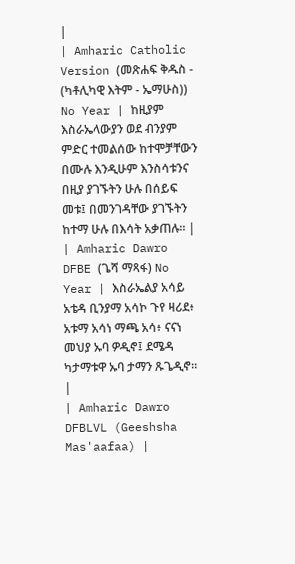|
| Amharic Catholic Version (መጽሐፍ ቅዱስ - (ካቶሊካዊ እትም - ኤማሁስ)) No Year | ከዚያም እስራኤላውያን ወደ ብንያም ምድር ተመልሰው ከተሞቻቸውን በሙሉ እንዲሁም እንስሳቱንና በዚያ ያገኙትን ሁሉ በሰይፍ መቱ፤ በመንገዳቸው ያገኙትን ከተማ ሁሉ በእሳት አቃጠሉ። |
| Amharic Dawro DFBE (ጌሻ ማጻፋ) No Year | እስራኤልያ አሳይ አቴዳ ቢንያማ አሳኮ ጉየ ዛሪደ፥ አቱማ አሳነ ማጫ አሳ፥ ናናነ መህያ ኡባ ዎዲኖ፤ ደሜዳ ካታማቱዋ ኡባ ታማን ጹጌዲኖ። |
| Amharic Dawro DFBLVL (Geeshsha Mas'aafaa) |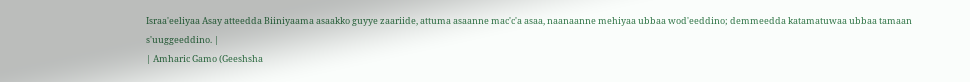Israa'eeliyaa Asay atteedda Biiniyaama asaakko guyye zaariide, attuma asaanne mac'c'a asaa, naanaanne mehiyaa ubbaa wod'eeddino; demmeedda katamatuwaa ubbaa tamaan s'uuggeeddino. |
| Amharic Gamo (Geeshsha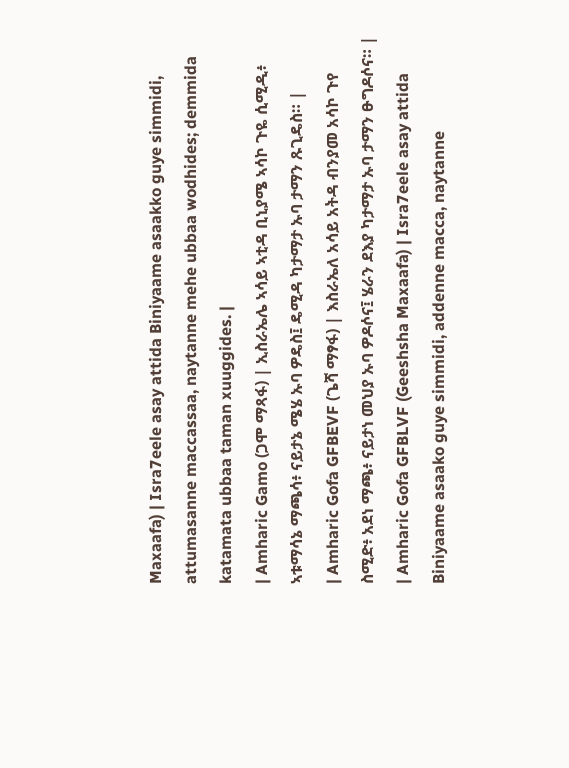Maxaafa) | Isra7eele asay attida Biniyaame asaakko guye simmidi, attumasanne maccassaa, naytanne mehe ubbaa wodhides; demmida katamata ubbaa taman xuuggides. |
| Amharic Gamo (ጋሞ ማጻፋ) | ኢስራኤሌ ኣሳይ ኣቲዳ ቢኒያሜ ኣሳኮ ጉዬ ሲሚዲ፥ ኣቱማሳኔ ማጫሳ፥ ናይታኔ ሜሄ ኡባ ዎዴስ፤ ዴሚዳ ካታማታ ኡባ ታማን ጹጊዴስ። |
| Amharic Gofa GFBEVF (ጌሻ ማፃፋ) | እስራኤለ አሳይ አትዳ ብንያመ አሳኮ ጉየ ስሚድ፥ አደነ ማጫ፥ ናይታነ መህያ ኡባ ዎዶሶና፤ ሄራን ደእያ ካታማታ ኡባ ታማን ፁግዶሶና። |
| Amharic Gofa GFBLVF (Geeshsha Maxaafa) | Isra7eele asay attida Biniyaame asaako guye simmidi, addenne macca, naytanne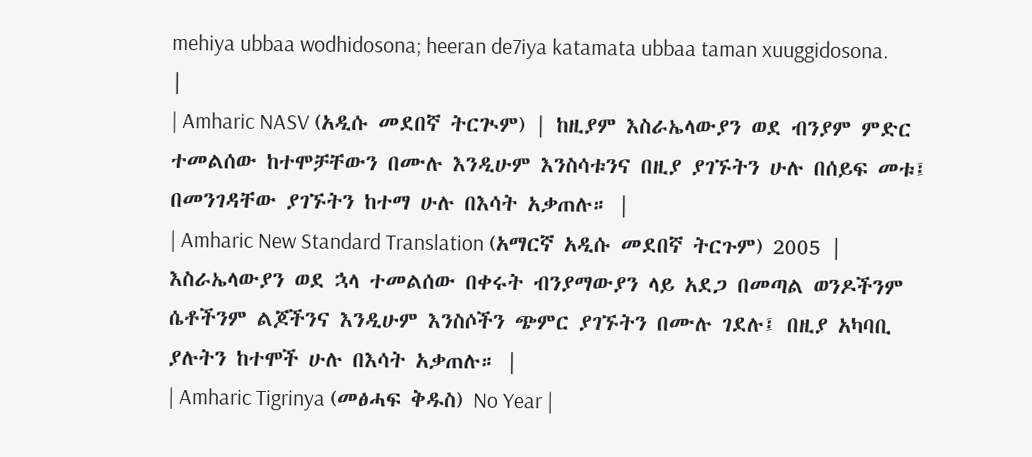mehiya ubbaa wodhidosona; heeran de7iya katamata ubbaa taman xuuggidosona. |
| Amharic NASV (አዲሱ መደበኛ ትርጒም) | ከዚያም እስራኤላውያን ወደ ብንያም ምድር ተመልሰው ከተሞቻቸውን በሙሉ እንዲሁም እንስሳቱንና በዚያ ያገኙትን ሁሉ በሰይፍ መቱ፤ በመንገዳቸው ያገኙትን ከተማ ሁሉ በእሳት አቃጠሉ። |
| Amharic New Standard Translation (አማርኛ አዲሱ መደበኛ ትርጉም) 2005 | እስራኤላውያን ወደ ኋላ ተመልሰው በቀሩት ብንያማውያን ላይ አደጋ በመጣል ወንዶችንም ሴቶችንም ልጆችንና እንዲሁም እንስሶችን ጭምር ያገኙትን በሙሉ ገደሉ፤ በዚያ አካባቢ ያሉትን ከተሞች ሁሉ በእሳት አቃጠሉ። |
| Amharic Tigrinya (መፅሓፍ ቅዱስ) No Year |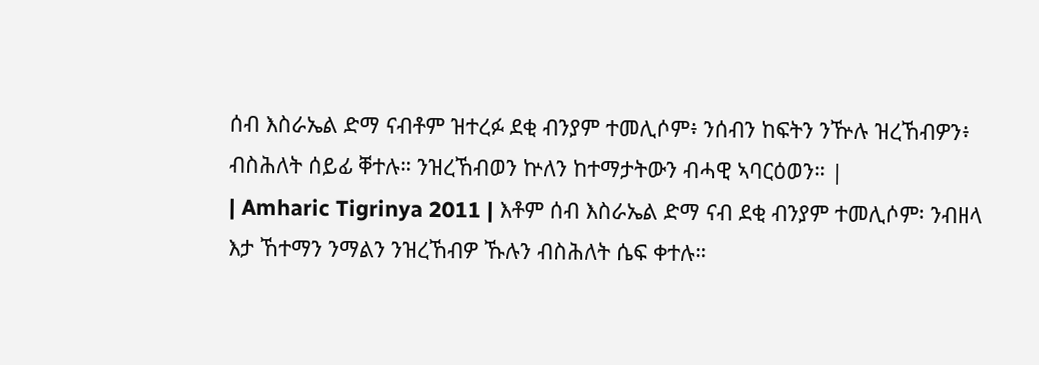ሰብ እስራኤል ድማ ናብቶም ዝተረፉ ደቂ ብንያም ተመሊሶም፥ ንሰብን ከፍትን ንዅሉ ዝረኸብዎን፥ ብስሕለት ሰይፊ ቐተሉ። ንዝረኸብወን ኵለን ከተማታትውን ብሓዊ ኣባርዕወን። |
| Amharic Tigrinya 2011 | እቶም ሰብ እስራኤል ድማ ናብ ደቂ ብንያም ተመሊሶም፡ ንብዘላ እታ ኸተማን ንማልን ንዝረኸብዎ ኹሉን ብስሕለት ሴፍ ቀተሉ።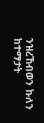ንዝረኸብወን ኩለን ከተማታት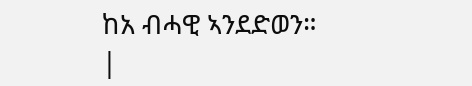ከአ ብሓዊ ኣንደድወን። |